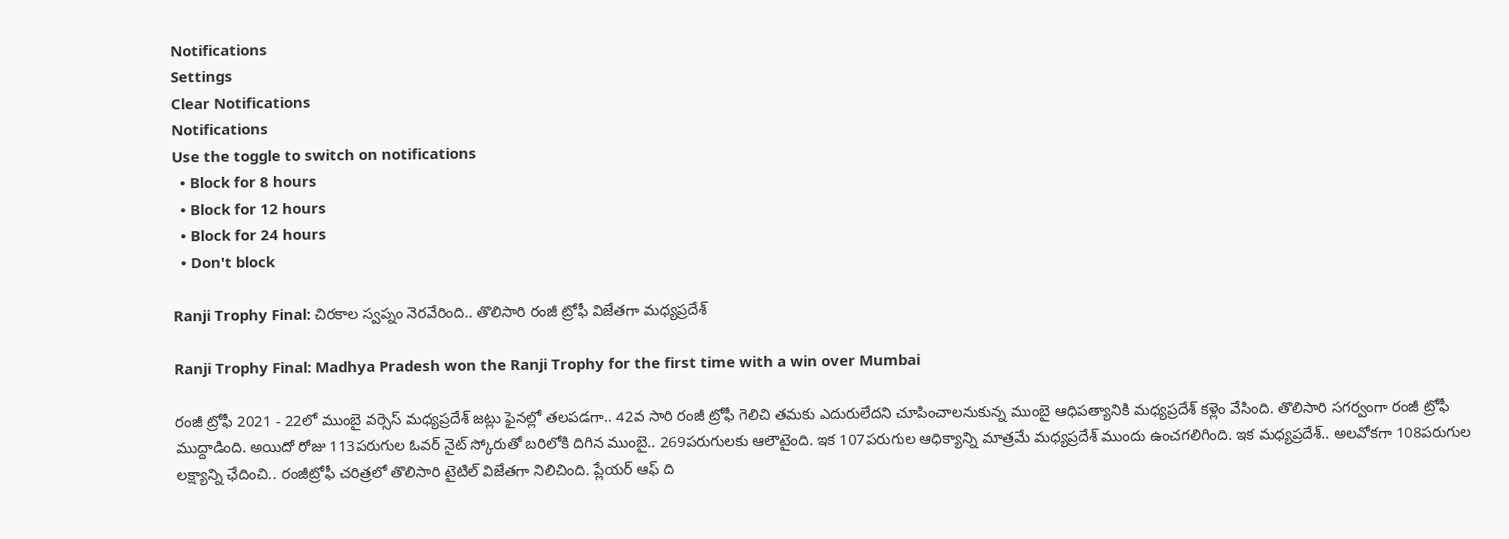Notifications
Settings
Clear Notifications
Notifications
Use the toggle to switch on notifications
  • Block for 8 hours
  • Block for 12 hours
  • Block for 24 hours
  • Don't block

Ranji Trophy Final: చిరకాల స్వప్నం నెరవేరింది.. తొలిసారి రంజీ ట్రోఫీ విజేతగా మధ్యప్రదేశ్

Ranji Trophy Final: Madhya Pradesh won the Ranji Trophy for the first time with a win over Mumbai

రంజీ ట్రోఫీ 2021 - 22లో ముంబై వర్సెస్ మధ్యప్రదేశ్ జట్లు ఫైనల్లో తలపడగా.. 42వ సారి రంజీ ట్రోఫీ గెలిచి తమకు ఎదురులేదని చూపించాలనుకున్న ముంబై ఆధిపత్యానికి మధ్యప్రదేశ్ కళ్లెం వేసింది. తొలిసారి సగర్వంగా రంజీ ట్రోఫీ ముద్దాడింది. అయిదో రోజు 113పరుగుల ఓవర్ నైట్ స్కోరుతో బరిలోకి దిగిన ముంబై.. 269పరుగులకు ఆలౌటైంది. ఇక 107పరుగుల ఆధిక్యాన్ని మాత్రమే మధ్యప్రదేశ్ ముందు ఉంచగలిగింది. ఇక మధ్యప్రదేశ్.. అలవోకగా 108పరుగుల లక్ష్యాన్ని ఛేదించి.. రంజీట్రోఫీ చరిత్రలో తొలిసారి టైటిల్ విజేతగా నిలిచింది. ప్లేయర్ ఆఫ్ ది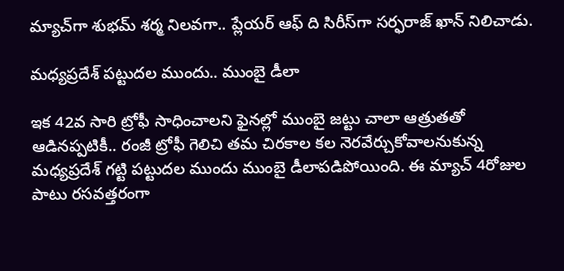మ్యాచ్‌గా శుభమ్ శర్మ నిలవగా.. ప్లేయర్ ఆఫ్ ది సిరీస్‌గా సర్ఫరాజ్ ఖాన్ నిలిచాడు.

మధ్యప్రదేశ్ పట్టుదల ముందు.. ముంబై డీలా

ఇక 42వ సారి ట్రోఫీ సాధించాలని ఫైనల్లో ముంబై జట్టు చాలా ఆత్రుతతో ఆడినప్పటికీ.. రంజీ ట్రోఫీ గెలిచి తమ చిరకాల కల నెరవేర్చుకోవాలనుకున్న మధ్యప్రదేశ్ గట్టి పట్టుదల ముందు ముంబై డీలాపడిపోయింది. ఈ మ్యాచ్ 4రోజుల పాటు రసవత్తరంగా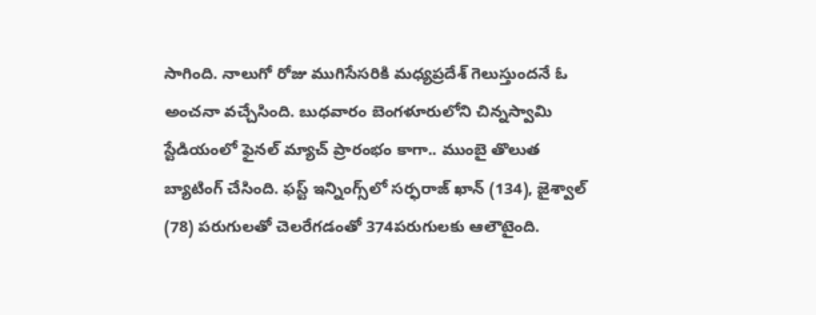సాగింది. నాలుగో రోజు ముగిసేసరికి మధ్యప్రదేశ్ గెలుస్తుందనే ఓ అంచనా వచ్చేసింది. బుధవారం బెంగళూరులోని చిన్నస్వామి స్టేడియంలో ఫైనల్ మ్యాచ్‌ ప్రారంభం కాగా.. ముంబై తొలుత బ్యాటింగ్ చేసింది. ఫస్ట్ ఇన్నింగ్స్‌లో సర్ఫరాజ్ ఖాన్ (134), జైశ్వాల్ (78) పరుగులతో చెలరేగడంతో 374పరుగులకు ఆలౌటైంది.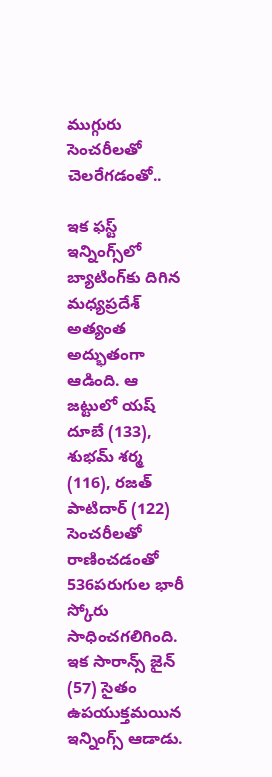ముగ్గురు సెంచరీలతో చెలరేగడంతో..

ఇక ఫస్ట్ ఇన్నింగ్స్‌లో బ్యాటింగ్‌కు దిగిన మధ్యప్రదేశ్ అత్యంత అద్భుతంగా ఆడింది. ఆ జట్టులో యష్ దూబే (133), శుభమ్ శర్మ (116), రజత్ పాటిదార్ (122) సెంచరీలతో రాణించడంతో 536పరుగుల భారీ స్కోరు సాధించగలిగింది. ఇక సారాన్స్ జైన్ (57) సైతం ఉపయుక్తమయిన ఇన్నింగ్స్ ఆడాడు.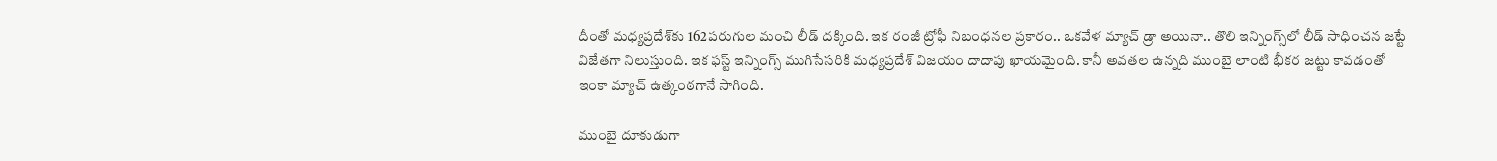దీంతో మధ్యప్రదేశ్‌కు 162పరుగుల మంచి లీడ్ దక్కింది. ఇక రంజీ ట్రోఫీ నిబంధనల ప్రకారం.. ఒకవేళ మ్యాచ్ డ్రా అయినా.. తొలి ఇన్నింగ్స్‌లో లీడ్ సాధించన జట్టే విజేతగా నిలుస్తుంది. ఇక ఫస్ట్ ఇన్నింగ్స్ ముగిసేసరికి మధ్యప్రదేశ్ విజయం దాదాపు ఖాయమైంది. కానీ అవతల ఉన్నది ముంబై లాంటి భీకర జట్టు కావడంతో ఇంకా మ్యాచ్ ఉత్కంఠగానే సాగింది.

ముంబై దూకుడుగా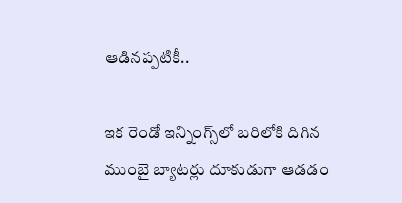ఆడినప్పటికీ..

ఇక రెండో ఇన్నింగ్స్‌లో బరిలోకి దిగిన ముంబై బ్యాటర్లు దూకుడుగా ఆడడం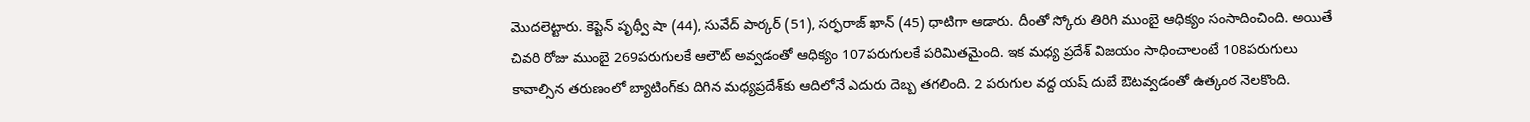మొదలెట్టారు. కెప్టెన్ పృథ్వీ షా (44), సువేద్ పార్కర్ (51), సర్ఫరాజ్ ఖాన్ (45) ధాటిగా ఆడారు. దీంతో స్కోరు తిరిగి ముంబై ఆధిక్యం సంసాదించింది. అయితే చివరి రోజు ముంబై 269పరుగులకే ఆలౌట్ అవ్వడంతో ఆధిక్యం 107పరుగులకే పరిమితమైంది. ఇక మధ్య ప్రదేశ్ విజయం సాధించాలంటే 108పరుగులు కావాల్సిన తరుణంలో బ్యాటింగ్‌కు దిగిన మధ్యప్రదేశ్‌కు ఆదిలోనే ఎదురు దెబ్బ తగలింది. 2 పరుగుల వద్ద యష్ దుబే ఔటవ్వడంతో ఉత్కంఠ నెలకొంది.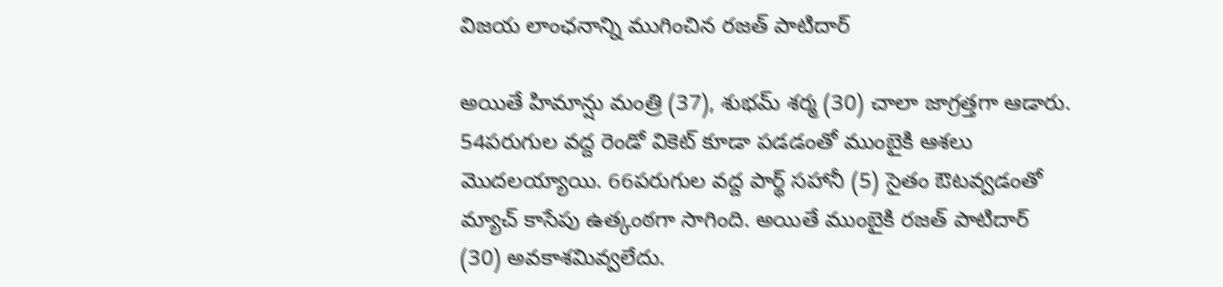విజయ లాంఛనాన్ని ముగించిన రజత్ పాటిదార్

అయితే హిమాన్షు మంత్రి (37), శుభమ్ శర్మ (30) చాలా జాగ్రత్తగా ఆడారు. 54పరుగుల వద్ద రెండో వికెట్ కూడా పడడంతో ముంబైకి ఆశలు మొదలయ్యాయి. 66పరుగుల వద్ద పార్థ్ సహానీ (5) సైతం ఔటవ్వడంతో మ్యాచ్ కాసేపు ఉత్కంఠగా సాగింది. అయితే ముంబైకి రజత్ పాటిదార్ (30) అవకాశమివ్వలేదు.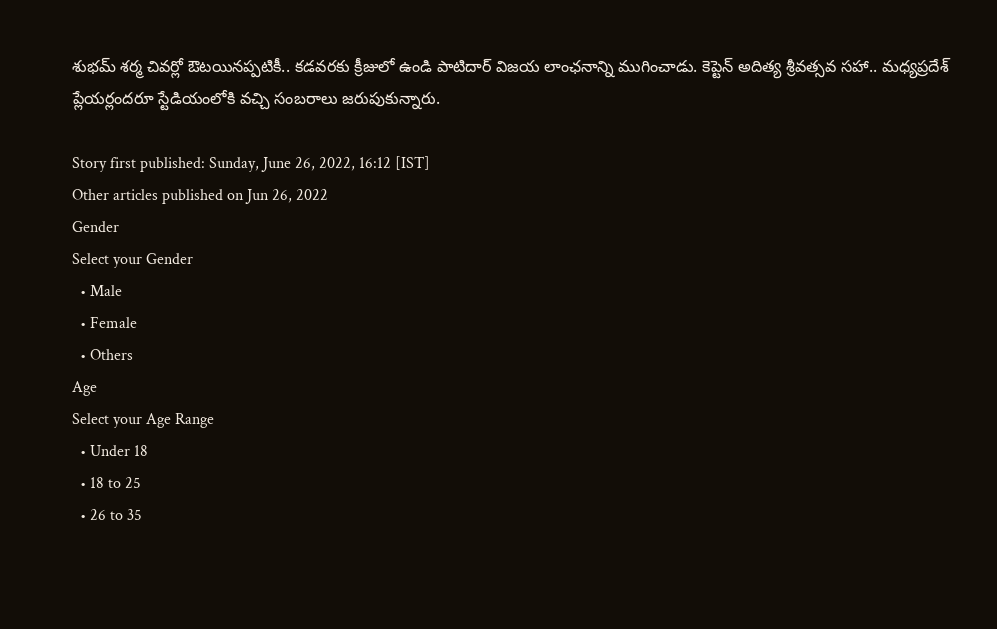శుభమ్ శర్మ చివర్లో ఔటయినప్పటికీ.. కడవరకు క్రీజులో ఉండి పాటిదార్ విజయ లాంఛనాన్ని ముగించాడు. కెప్టెన్ అదిత్య శ్రీవత్సవ సహా.. మధ్యప్రదేశ్ ప్లేయర్లందరూ స్టేడియంలోకి వచ్చి సంబరాలు జరుపుకున్నారు.

Story first published: Sunday, June 26, 2022, 16:12 [IST]
Other articles published on Jun 26, 2022
Gender
Select your Gender
  • Male
  • Female
  • Others
Age
Select your Age Range
  • Under 18
  • 18 to 25
  • 26 to 35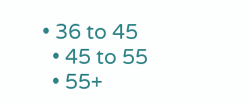• 36 to 45
  • 45 to 55
  • 55+